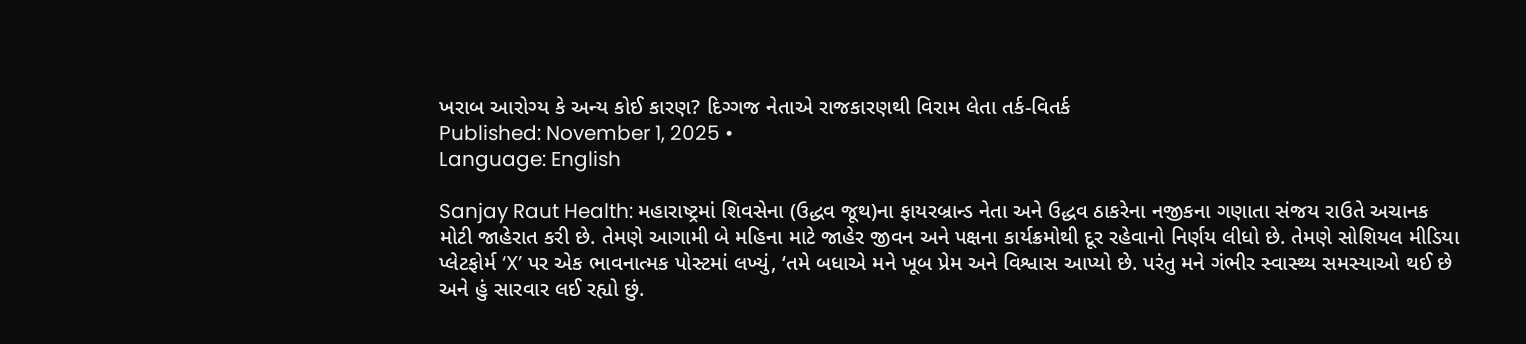ખરાબ આરોગ્ય કે અન્ય કોઈ કારણ? દિગ્ગજ નેતાએ રાજકારણથી વિરામ લેતા તર્ક-વિતર્ક
Published: November 1, 2025 •
Language: English

Sanjay Raut Health: મહારાષ્ટ્રમાં શિવસેના (ઉદ્ધવ જૂથ)ના ફાયરબ્રાન્ડ નેતા અને ઉદ્ધવ ઠાકરેના નજીકના ગણાતા સંજય રાઉતે અચાનક મોટી જાહેરાત કરી છે. તેમણે આગામી બે મહિના માટે જાહેર જીવન અને પક્ષના કાર્યક્રમોથી દૂર રહેવાનો નિર્ણય લીધો છે. તેમણે સોશિયલ મીડિયા પ્લેટફોર્મ ‘X’ પર એક ભાવનાત્મક પોસ્ટમાં લખ્યું, ‘તમે બધાએ મને ખૂબ પ્રેમ અને વિશ્વાસ આપ્યો છે. પરંતુ મને ગંભીર સ્વાસ્થ્ય સમસ્યાઓ થઈ છે અને હું સારવાર લઈ રહ્યો છું.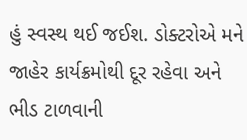હું સ્વસ્થ થઈ જઈશ. ડોક્ટરોએ મને જાહેર કાર્યક્રમોથી દૂર રહેવા અને ભીડ ટાળવાની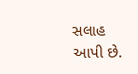સલાહ આપી છે.